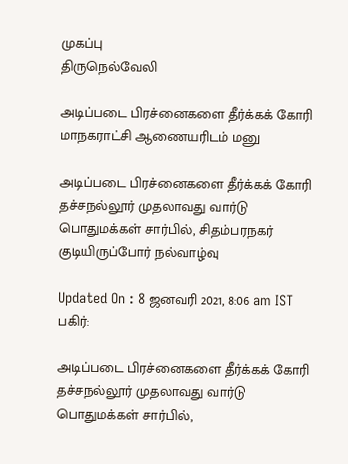முகப்பு
திருநெல்வேலி

அடிப்படை பிரச்னைகளை தீர்க்கக் கோரி மாநகராட்சி ஆணையரிடம் மனு

அடிப்படை பிரச்னைகளை தீர்க்கக் கோரி தச்சநல்லூர் முதலாவது வார்டு பொதுமக்கள் சார்பில், சிதம்பரநகர் குடியிருப்போர் நல்வாழ்வு

Updated On : 8 ஜனவரி 2021, 8:06 am IST
பகிர்:

அடிப்படை பிரச்னைகளை தீர்க்கக் கோரி தச்சநல்லூர் முதலாவது வார்டு பொதுமக்கள் சார்பில்,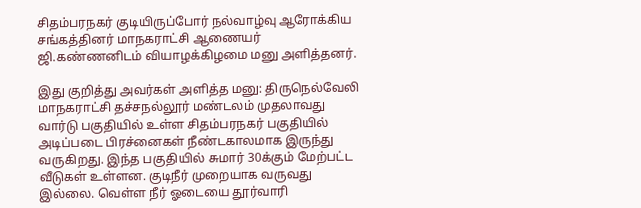சிதம்பரநகர் குடியிருப்போர் நல்வாழ்வு ஆரோக்கிய சங்கத்தினர் மாநகராட்சி ஆணையர் ஜி.கண்ணனிடம் வியாழக்கிழமை மனு அளித்தனர்.

இது குறித்து அவர்கள் அளித்த மனு: திருநெல்வேலி மாநகராட்சி தச்சநல்லூர் மண்டலம் முதலாவது வார்டு பகுதியில் உள்ள சிதம்பரநகர் பகுதியில் அடிப்படை பிரச்னைகள் நீண்டகாலமாக இருந்து வருகிறது. இந்த பகுதியில் சுமார் 30க்கும் மேற்பட்ட வீடுகள் உள்ளன. குடிநீர் முறையாக வருவது இல்லை. வெள்ள நீர் ஓடையை தூர்வாரி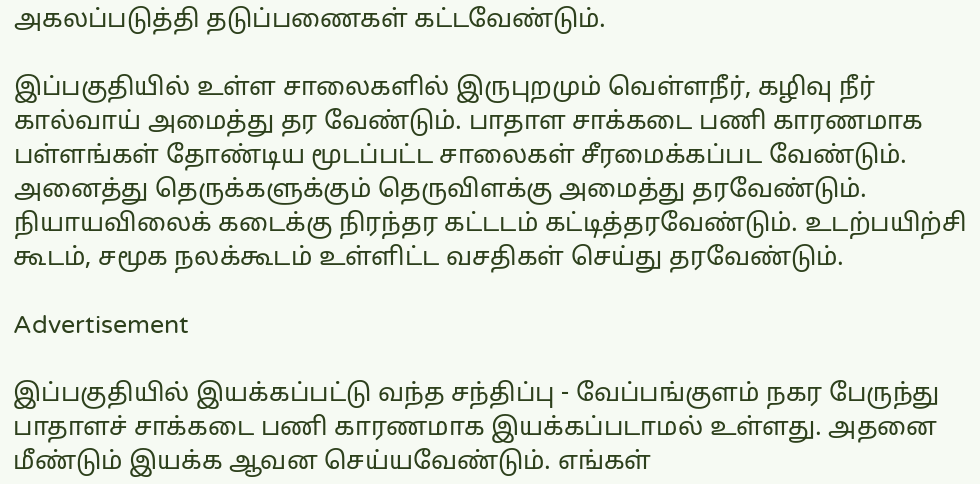அகலப்படுத்தி தடுப்பணைகள் கட்டவேண்டும்.

இப்பகுதியில் உள்ள சாலைகளில் இருபுறமும் வெள்ளநீர், கழிவு நீர் கால்வாய் அமைத்து தர வேண்டும். பாதாள சாக்கடை பணி காரணமாக பள்ளங்கள் தோண்டிய மூடப்பட்ட சாலைகள் சீரமைக்கப்பட வேண்டும். அனைத்து தெருக்களுக்கும் தெருவிளக்கு அமைத்து தரவேண்டும். நியாயவிலைக் கடைக்கு நிரந்தர கட்டடம் கட்டித்தரவேண்டும். உடற்பயிற்சி கூடம், சமூக நலக்கூடம் உள்ளிட்ட வசதிகள் செய்து தரவேண்டும்.

Advertisement

இப்பகுதியில் இயக்கப்பட்டு வந்த சந்திப்பு - வேப்பங்குளம் நகர பேருந்து பாதாளச் சாக்கடை பணி காரணமாக இயக்கப்படாமல் உள்ளது. அதனை மீண்டும் இயக்க ஆவன செய்யவேண்டும். எங்கள்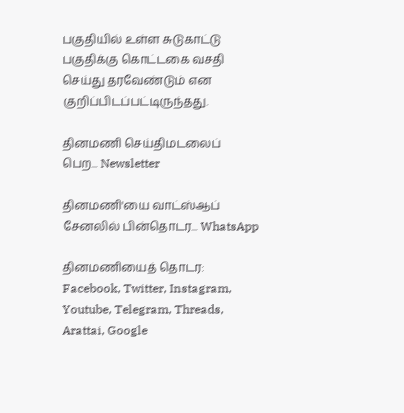பகுதியில் உள்ள சுடுகாட்டு பகுதிக்கு கொட்டகை வசதி செய்து தரவேண்டும் என குறிப்பிடப்பட்டிருந்தது.

தினமணி செய்திமடலைப் பெற... Newsletter

தினமணி'யை வாட்ஸ்ஆப் சேனலில் பின்தொடர... WhatsApp

தினமணியைத் தொடர: Facebook, Twitter, Instagram, Youtube, Telegram, Threads, Arattai, Google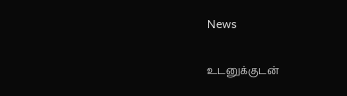News

உடனுக்குடன்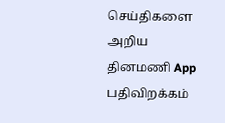செய்திகளை அறிய தினமணி App பதிவிறக்கம்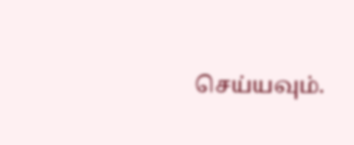செய்யவும்.